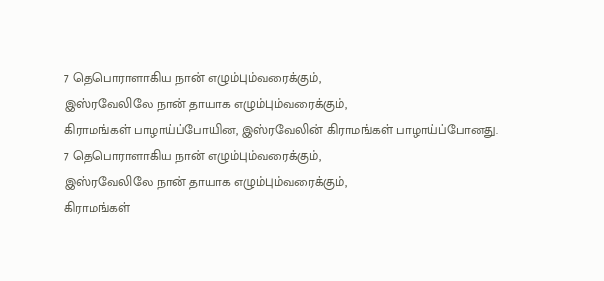7 தெபொராளாகிய நான் எழும்பும்வரைக்கும்,
இஸ்ரவேலிலே நான் தாயாக எழும்பும்வரைக்கும்,
கிராமங்கள் பாழாய்ப்போயின, இஸ்ரவேலின் கிராமங்கள் பாழாய்ப்போனது.
7 தெபொராளாகிய நான் எழும்பும்வரைக்கும்,
இஸ்ரவேலிலே நான் தாயாக எழும்பும்வரைக்கும்,
கிராமங்கள்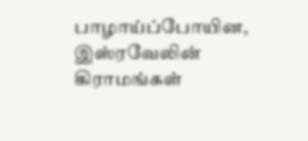பாழாய்ப்போயின, இஸ்ரவேலின் கிராமங்கள்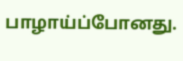பாழாய்ப்போனது.